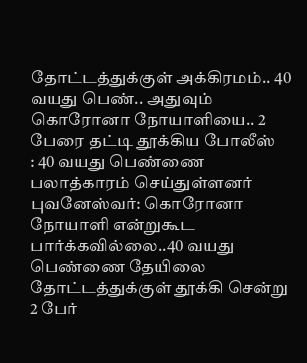தோட்டத்துக்குள் அக்கிரமம்.. 40 வயது பெண்.. அதுவும் கொரோனா நோயாளியை.. 2 பேரை தட்டி தூக்கிய போலீஸ்
: 40 வயது பெண்ணை பலாத்காரம் செய்துள்ளனர்
புவனேஸ்வர்: கொரோனா நோயாளி என்றுகூட பார்க்கவில்லை..40 வயது பெண்ணை தேயிலை தோட்டத்துக்குள் தூக்கி சென்று 2 பேர்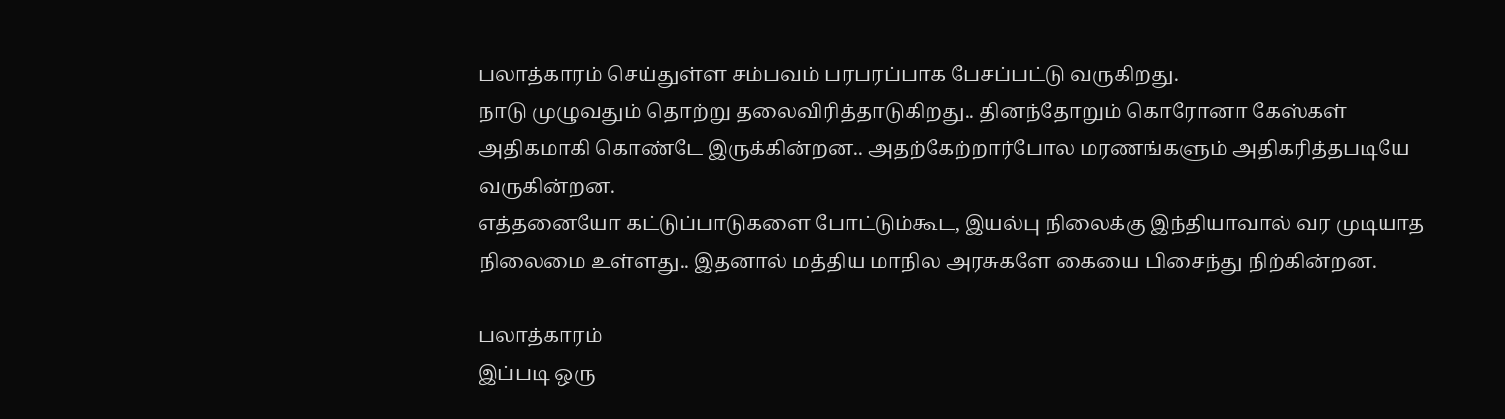பலாத்காரம் செய்துள்ள சம்பவம் பரபரப்பாக பேசப்பட்டு வருகிறது.
நாடு முழுவதும் தொற்று தலைவிரித்தாடுகிறது.. தினந்தோறும் கொரோனா கேஸ்கள் அதிகமாகி கொண்டே இருக்கின்றன.. அதற்கேற்றார்போல மரணங்களும் அதிகரித்தபடியே வருகின்றன.
எத்தனையோ கட்டுப்பாடுகளை போட்டும்கூட, இயல்பு நிலைக்கு இந்தியாவால் வர முடியாத நிலைமை உள்ளது.. இதனால் மத்திய மாநில அரசுகளே கையை பிசைந்து நிற்கின்றன.

பலாத்காரம்
இப்படி ஒரு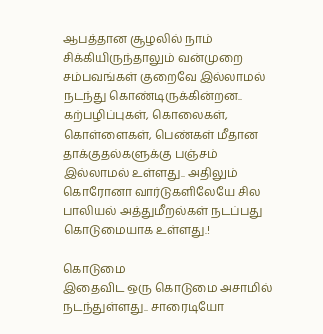ஆபத்தான சூழலில் நாம் சிக்கியிருந்தாலும் வன்முறை சம்பவங்கள் குறைவே இல்லாமல் நடந்து கொண்டிருக்கின்றன.. கற்பழிப்புகள், கொலைகள், கொள்ளைகள், பெண்கள் மீதான தாக்குதல்களுக்கு பஞ்சம் இல்லாமல் உள்ளது.. அதிலும் கொரோனா வார்டுகளிலேயே சில பாலியல் அத்துமீறல்கள் நடப்பது கொடுமையாக உள்ளது.!

கொடுமை
இதைவிட ஒரு கொடுமை அசாமில் நடந்துள்ளது.. சாரைடியோ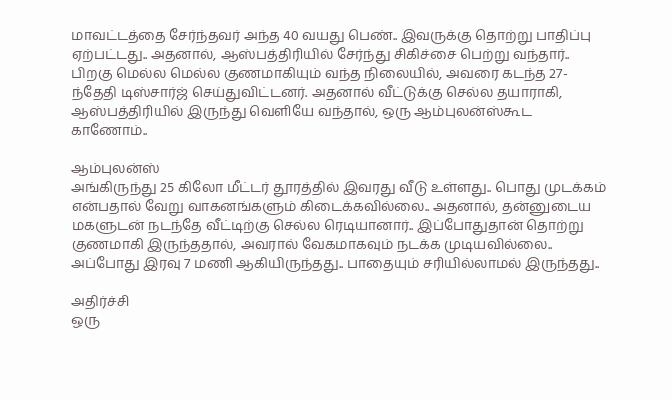மாவட்டத்தை சேர்ந்தவர் அந்த 40 வயது பெண்.. இவருக்கு தொற்று பாதிப்பு ஏற்பட்டது.. அதனால், ஆஸ்பத்திரியில் சேர்ந்து சிகிச்சை பெற்று வந்தார்.. பிறகு மெல்ல மெல்ல குணமாகியும் வந்த நிலையில், அவரை கடந்த 27-ந்தேதி டிஸ்சார்ஜ் செய்துவிட்டனர். அதனால் வீட்டுக்கு செல்ல தயாராகி, ஆஸ்பத்திரியில் இருந்து வெளியே வந்தால், ஒரு ஆம்புலன்ஸ்கூட காணோம்..

ஆம்புலன்ஸ்
அங்கிருந்து 25 கிலோ மீட்டர் தூரத்தில் இவரது வீடு உள்ளது.. பொது முடக்கம் என்பதால் வேறு வாகனங்களும் கிடைக்கவில்லை.. அதனால், தன்னுடைய மகளுடன் நடந்தே வீட்டிற்கு செல்ல ரெடியானார்.. இப்போதுதான் தொற்று குணமாகி இருந்ததால், அவரால் வேகமாகவும் நடக்க முடியவில்லை.. அப்போது இரவு 7 மணி ஆகியிருந்தது.. பாதையும் சரியில்லாமல் இருந்தது..

அதிர்ச்சி
ஒரு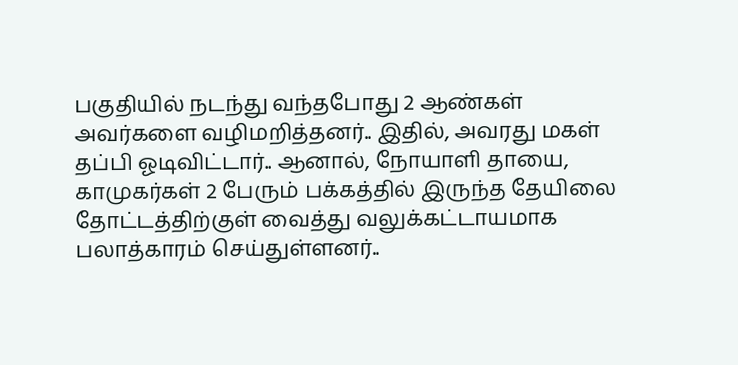பகுதியில் நடந்து வந்தபோது 2 ஆண்கள் அவர்களை வழிமறித்தனர்.. இதில், அவரது மகள் தப்பி ஓடிவிட்டார்.. ஆனால், நோயாளி தாயை, காமுகர்கள் 2 பேரும் பக்கத்தில் இருந்த தேயிலை தோட்டத்திற்குள் வைத்து வலுக்கட்டாயமாக பலாத்காரம் செய்துள்ளனர்..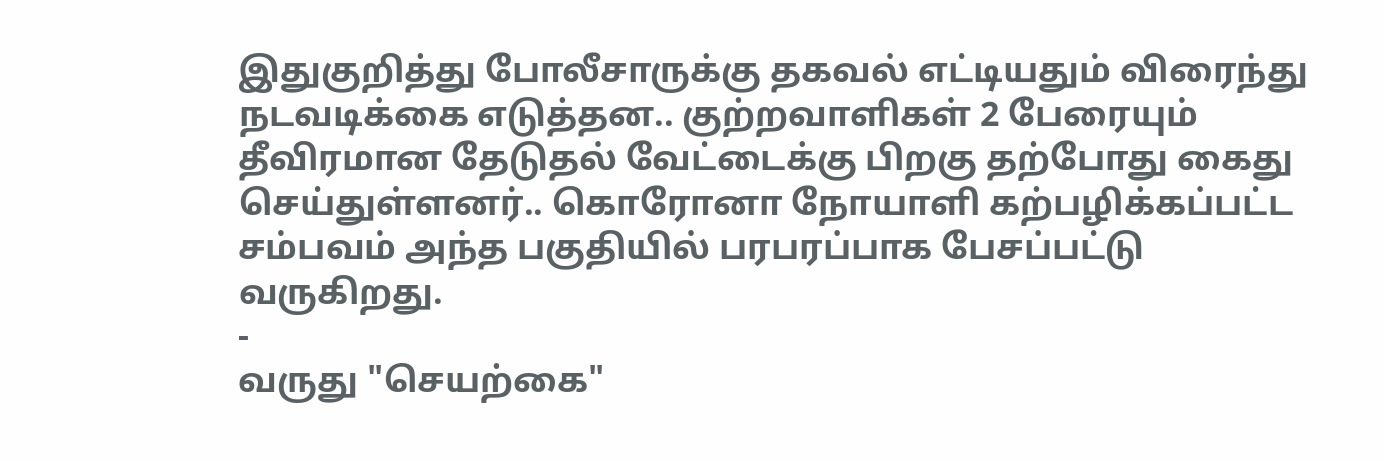இதுகுறித்து போலீசாருக்கு தகவல் எட்டியதும் விரைந்து நடவடிக்கை எடுத்தன.. குற்றவாளிகள் 2 பேரையும் தீவிரமான தேடுதல் வேட்டைக்கு பிறகு தற்போது கைது செய்துள்ளனர்.. கொரோனா நோயாளி கற்பழிக்கப்பட்ட சம்பவம் அந்த பகுதியில் பரபரப்பாக பேசப்பட்டு வருகிறது.
-
வருது "செயற்கை"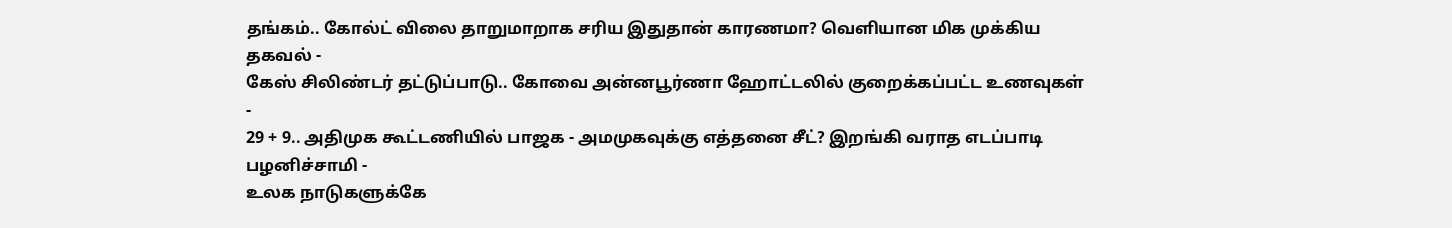தங்கம்.. கோல்ட் விலை தாறுமாறாக சரிய இதுதான் காரணமா? வெளியான மிக முக்கிய தகவல் -
கேஸ் சிலிண்டர் தட்டுப்பாடு.. கோவை அன்னபூர்ணா ஹோட்டலில் குறைக்கப்பட்ட உணவுகள் -
29 + 9.. அதிமுக கூட்டணியில் பாஜக - அமமுகவுக்கு எத்தனை சீட்? இறங்கி வராத எடப்பாடி பழனிச்சாமி -
உலக நாடுகளுக்கே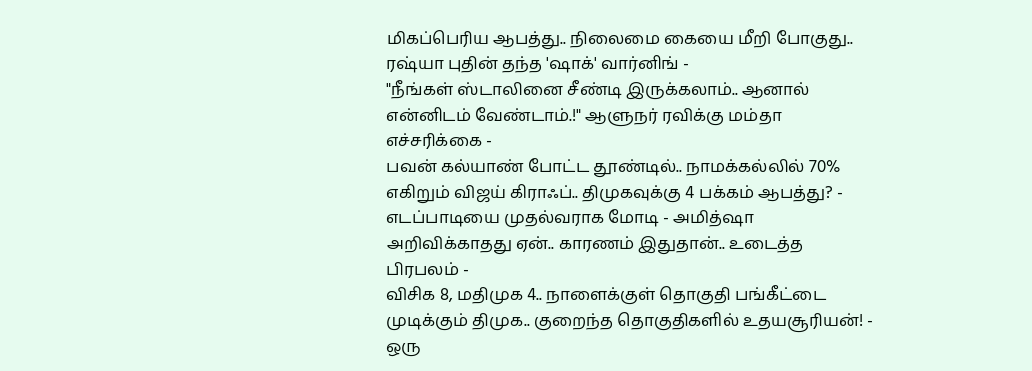மிகப்பெரிய ஆபத்து.. நிலைமை கையை மீறி போகுது.. ரஷ்யா புதின் தந்த 'ஷாக்' வார்னிங் -
"நீங்கள் ஸ்டாலினை சீண்டி இருக்கலாம்.. ஆனால் என்னிடம் வேண்டாம்.!" ஆளுநர் ரவிக்கு மம்தா எச்சரிக்கை -
பவன் கல்யாண் போட்ட தூண்டில்.. நாமக்கல்லில் 70% எகிறும் விஜய் கிராஃப்.. திமுகவுக்கு 4 பக்கம் ஆபத்து? -
எடப்பாடியை முதல்வராக மோடி - அமித்ஷா அறிவிக்காதது ஏன்.. காரணம் இதுதான்.. உடைத்த பிரபலம் -
விசிக 8, மதிமுக 4.. நாளைக்குள் தொகுதி பங்கீட்டை முடிக்கும் திமுக.. குறைந்த தொகுதிகளில் உதயசூரியன்! -
ஒரு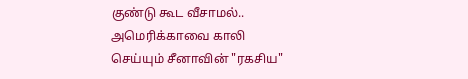குண்டு கூட வீசாமல்.. அமெரிக்காவை காலி செய்யும் சீனாவின் "ரகசிய"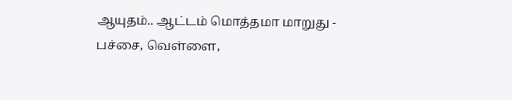ஆயுதம்.. ஆட்டம் மொத்தமா மாறுது -
பச்சை, வெள்ளை,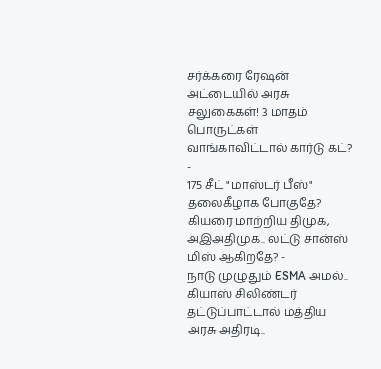சர்க்கரை ரேஷன் அட்டையில் அரசு சலுகைகள்! 3 மாதம் பொருட்கள் வாங்காவிட்டால் கார்டு கட்? -
175 சீட் "மாஸ்டர் பீஸ்" தலைகீழாக போகுதே? கியரை மாற்றிய திமுக, அஇஅதிமுக.. லட்டு சான்ஸ் மிஸ் ஆகிறதே? -
நாடு முழுதும் ESMA அமல்.. கியாஸ் சிலிண்டர் தட்டுப்பாட்டால் மத்திய அரசு அதிரடி..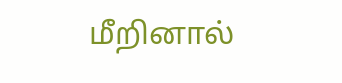மீறினால்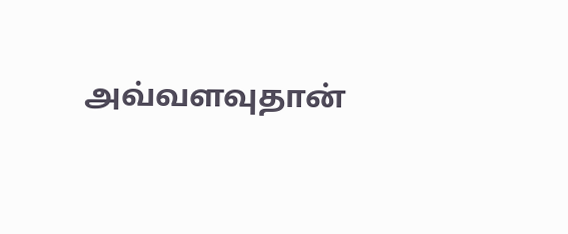அவ்வளவுதான்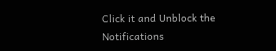Click it and Unblock the Notifications